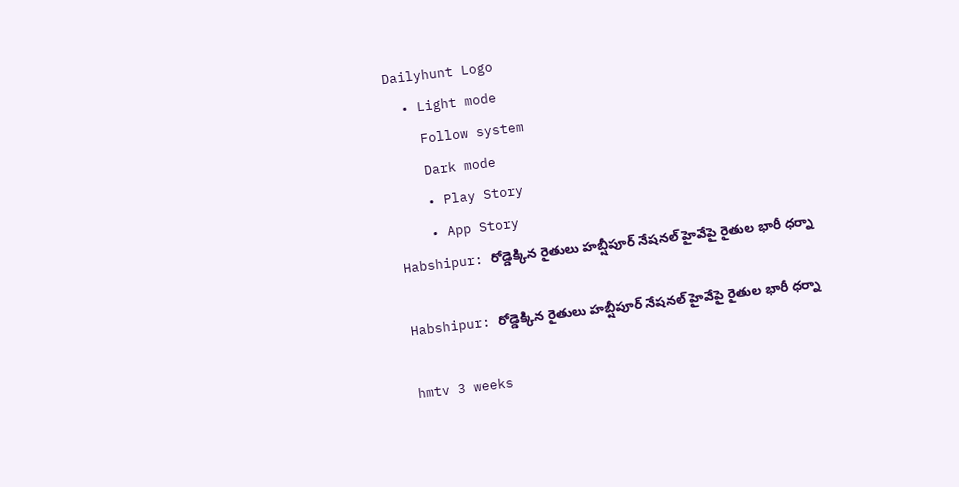Dailyhunt Logo
  • Light mode
    Follow system
    Dark mode
    • Play Story
    • App Story
Habshipur: రోడ్డెక్కిన రైతులు హబ్షీపూర్ నేషనల్ హైవేపై రైతుల భారీ ధర్నా

Habshipur: రోడ్డెక్కిన రైతులు హబ్షీపూర్ నేషనల్ హైవేపై రైతుల భారీ ధర్నా

hmtv 3 weeks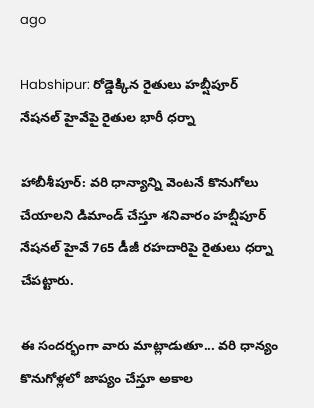ago

Habshipur: రోడ్డెక్కిన రైతులు హబ్షీపూర్ నేషనల్ హైవేపై రైతుల భారీ ధర్నా

హాబీశీపూర్: వరి ధాన్యాన్ని వెంటనే కొనుగోలు చేయాలని డిమాండ్ చేస్తూ శనివారం హబ్షీపూర్ నేషనల్ హైవే 765 డీజీ రహదారిపై రైతులు ధర్నా చేపట్టారు.

ఈ సందర్భంగా వారు మాట్లాడుతూ... వరి ధాన్యం కొనుగోళ్లలో జాప్యం చేస్తూ అకాల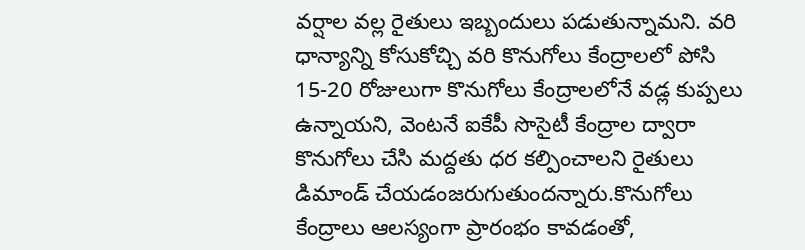వర్షాల వల్ల రైతులు ఇబ్బందులు పడుతున్నామని. వరి ధాన్యాన్ని కోసుకోచ్చి వరి కొనుగోలు కేంద్రాలలో పోసి 15-20 రోజులుగా కొనుగోలు కేంద్రాలలోనే వడ్ల కుప్పలు ఉన్నాయని, వెంటనే ఐకేపీ సొసైటీ కేంద్రాల ద్వారా కొనుగోలు చేసి మద్దతు ధర కల్పించాలని రైతులు డిమాండ్ చేయడంజరుగుతుందన్నారు.కొనుగోలు కేంద్రాలు ఆలస్యంగా ప్రారంభం కావడంతో,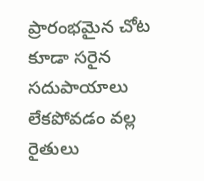ప్రారంభమైన చోట కూడా సరైన సదుపాయాలు లేకపోవడం వల్ల రైతులు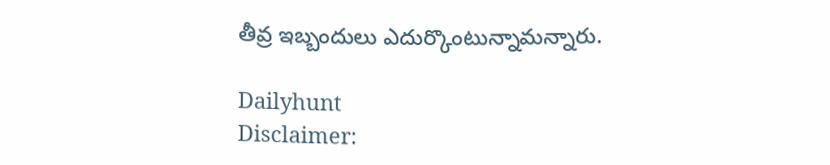తీవ్ర ఇబ్బందులు ఎదుర్కొంటున్నామన్నారు.

Dailyhunt
Disclaimer: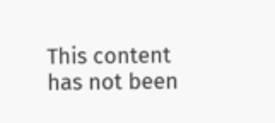This content has not been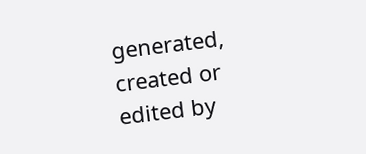generated, created or edited by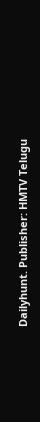Dailyhunt. Publisher: HMTV Telugu